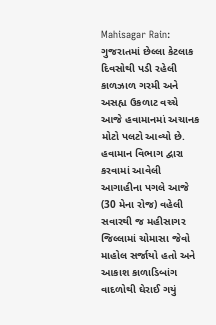Mahisagar Rain: ગુજરાતમાં છેલ્લા કેટલાક દિવસોથી પડી રહેલી કાળઝાળ ગરમી અને અસહ્ય ઉકળાટ વચ્ચે આજે હવામાનમાં અચાનક મોટો પલટો આવ્યો છે. હવામાન વિભાગ દ્વારા કરવામાં આવેલી આગાહીના પગલે આજે (30 મેના રોજ) વહેલી સવારથી જ મહીસાગર જિલ્લામાં ચોમાસા જેવો માહોલ સર્જાયો હતો અને આકાશ કાળાડિબાંગ વાદળોથી ઘેરાઈ ગયું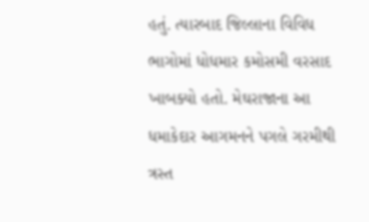હતું. ત્યારબાદ જિલ્લાના વિવિધ ભાગોમાં ધોધમાર કમોસમી વરસાદ ખાબક્યો હતો. મેઘરાજાના આ ધમાકેદાર આગમનને પગલે ગરમીથી ત્રસ્ત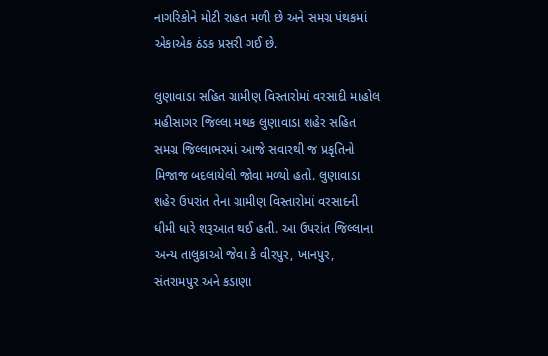નાગરિકોને મોટી રાહત મળી છે અને સમગ્ર પંથકમાં એકાએક ઠંડક પ્રસરી ગઈ છે.

લુણાવાડા સહિત ગ્રામીણ વિસ્તારોમાં વરસાદી માહોલ
મહીસાગર જિલ્લા મથક લુણાવાડા શહેર સહિત સમગ્ર જિલ્લાભરમાં આજે સવારથી જ પ્રકૃતિનો મિજાજ બદલાયેલો જોવા મળ્યો હતો. લુણાવાડા શહેર ઉપરાંત તેના ગ્રામીણ વિસ્તારોમાં વરસાદની ધીમી ધારે શરૂઆત થઈ હતી. આ ઉપરાંત જિલ્લાના અન્ય તાલુકાઓ જેવા કે વીરપુર, ખાનપુર, સંતરામપુર અને કડાણા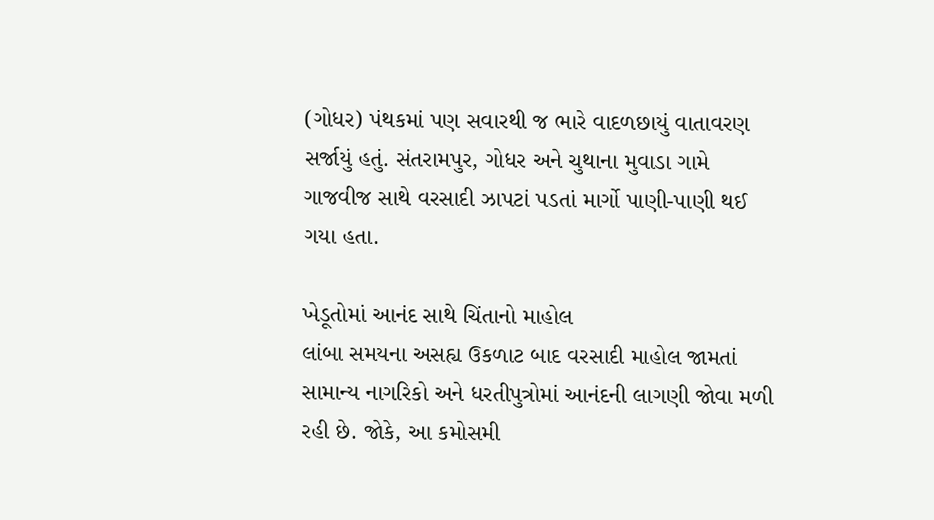(ગોધર) પંથકમાં પણ સવારથી જ ભારે વાદળછાયું વાતાવરણ સર્જાયું હતું. સંતરામપુર, ગોધર અને ચુથાના મુવાડા ગામે ગાજવીજ સાથે વરસાદી ઝાપટાં પડતાં માર્ગો પાણી-પાણી થઈ ગયા હતા.

ખેડૂતોમાં આનંદ સાથે ચિંતાનો માહોલ
લાંબા સમયના અસહ્ય ઉકળાટ બાદ વરસાદી માહોલ જામતાં સામાન્ય નાગરિકો અને ધરતીપુત્રોમાં આનંદની લાગણી જોવા મળી રહી છે. જોકે, આ કમોસમી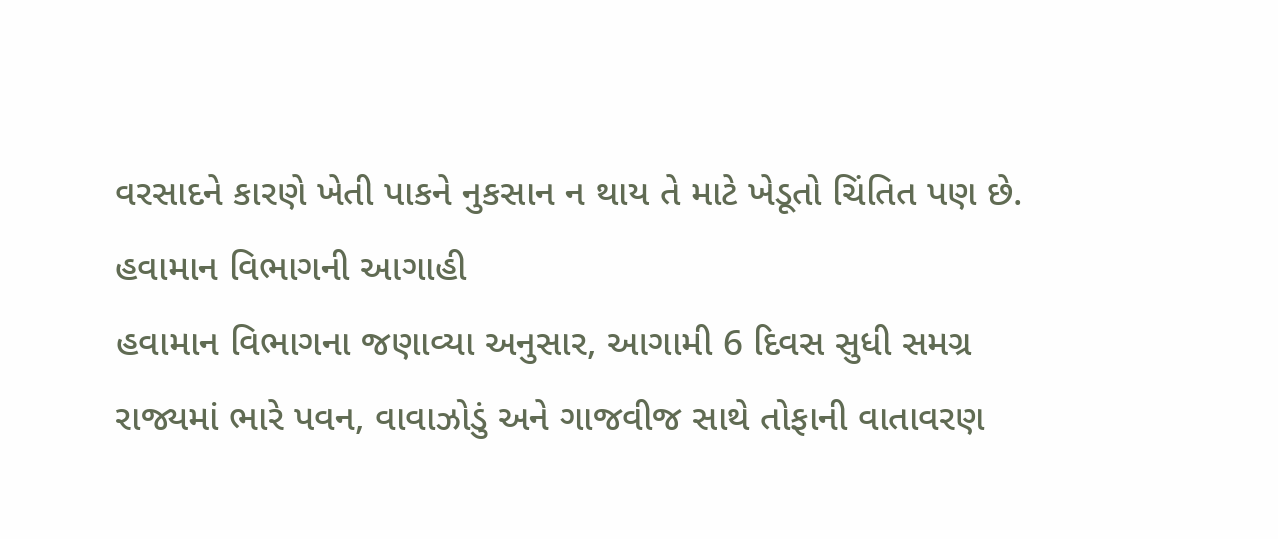વરસાદને કારણે ખેતી પાકને નુકસાન ન થાય તે માટે ખેડૂતો ચિંતિત પણ છે.
હવામાન વિભાગની આગાહી
હવામાન વિભાગના જણાવ્યા અનુસાર, આગામી 6 દિવસ સુધી સમગ્ર રાજ્યમાં ભારે પવન, વાવાઝોડું અને ગાજવીજ સાથે તોફાની વાતાવરણ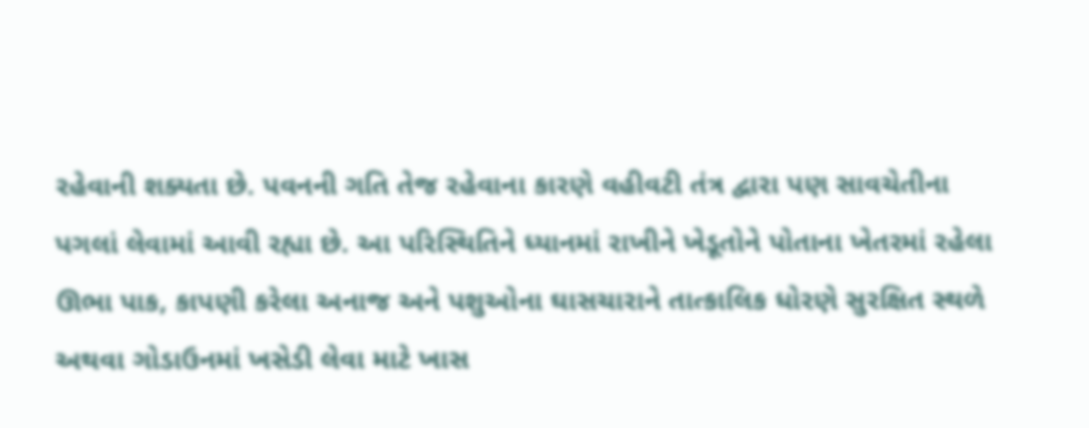રહેવાની શક્યતા છે. પવનની ગતિ તેજ રહેવાના કારણે વહીવટી તંત્ર દ્વારા પણ સાવચેતીના પગલાં લેવામાં આવી રહ્યા છે. આ પરિસ્થિતિને ધ્યાનમાં રાખીને ખેડૂતોને પોતાના ખેતરમાં રહેલા ઊભા પાક, કાપણી કરેલા અનાજ અને પશુઓના ઘાસચારાને તાત્કાલિક ધોરણે સુરક્ષિત સ્થળે અથવા ગોડાઉનમાં ખસેડી લેવા માટે ખાસ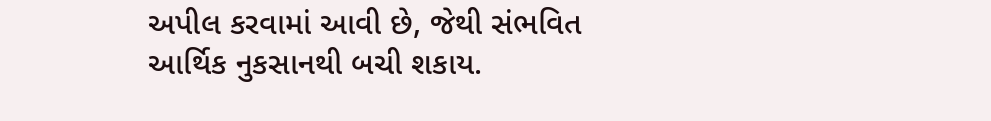અપીલ કરવામાં આવી છે, જેથી સંભવિત આર્થિક નુકસાનથી બચી શકાય.